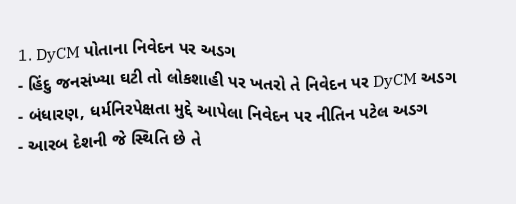1. DyCM પોતાના નિવેદન પર અડગ
- હિંદુ જનસંખ્યા ઘટી તો લોકશાહી પર ખતરો તે નિવેદન પર DyCM અડગ
- બંધારણ, ધર્મનિરપેક્ષતા મુદ્દે આપેલા નિવેદન પર નીતિન પટેલ અડગ
- આરબ દેશની જે સ્થિતિ છે તે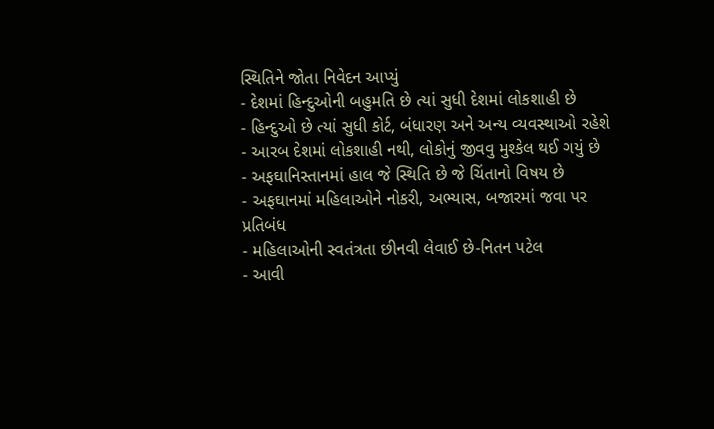સ્થિતિને જોતા નિવેદન આપ્યું
- દેશમાં હિન્દુઓની બહુમતિ છે ત્યાં સુધી દેશમાં લોકશાહી છે
- હિન્દુઓ છે ત્યાં સુધી કોર્ટ, બંધારણ અને અન્ય વ્યવસ્થાઓ રહેશે
- આરબ દેશમાં લોકશાહી નથી, લોકોનું જીવવુ મુશ્કેલ થઈ ગયું છે
- અફઘાનિસ્તાનમાં હાલ જે સ્થિતિ છે જે ચિંતાનો વિષય છે
- અફઘાનમાં મહિલાઓને નોકરી, અભ્યાસ, બજારમાં જવા પર પ્રતિબંધ
- મહિલાઓની સ્વતંત્રતા છીનવી લેવાઈ છે-નિતન પટેલ
- આવી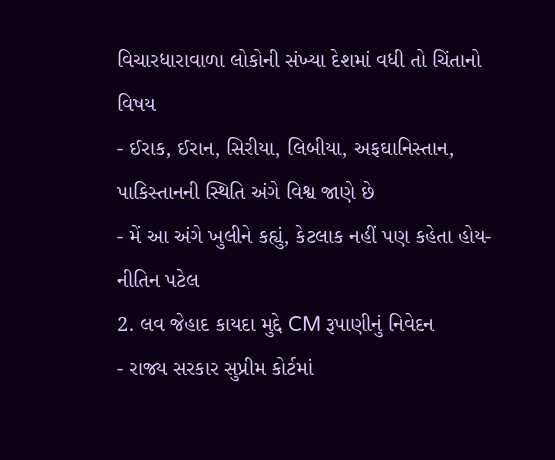વિચારધારાવાળા લોકોની સંખ્યા દેશમાં વધી તો ચિંતાનો વિષય
- ઈરાક, ઈરાન, સિરીયા, લિબીયા, અફઘાનિસ્તાન, પાકિસ્તાનની સ્થિતિ અંગે વિશ્વ જાણે છે
- મેં આ અંગે ખુલીને કહ્યું, કેટલાક નહીં પણ કહેતા હોય-નીતિન પટેલ
2. લવ જેહાદ કાયદા મુદ્દે CM રૂપાણીનું નિવેદન
- રાજ્ય સરકાર સુપ્રીમ કોર્ટમાં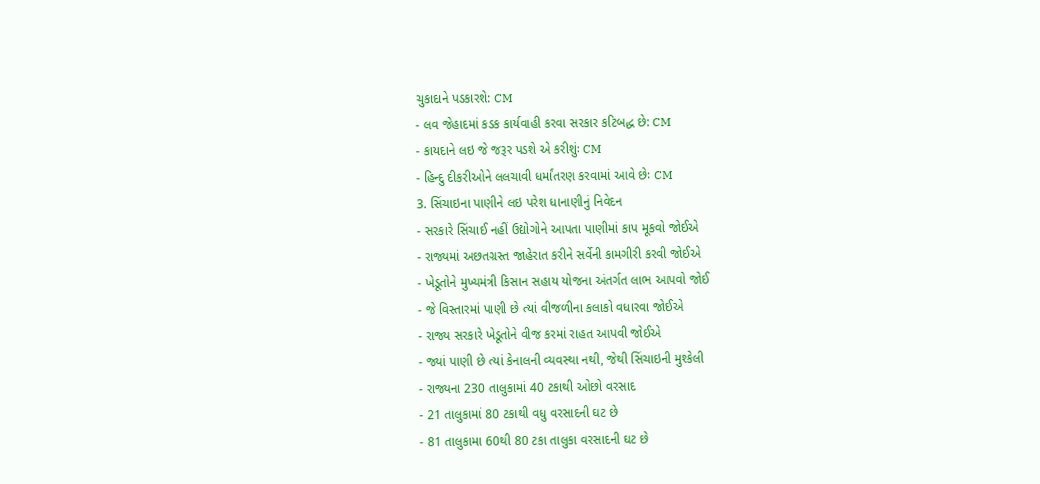ચુકાદાને પડકારશે: CM
- લવ જેહાદમાં કડક કાર્યવાહી કરવા સરકાર કટિબદ્ધ છે: CM
- કાયદાને લઇ જે જરૂર પડશે એ કરીશુંઃ CM
- હિન્દુ દીકરીઓને લલચાવી ધર્માંતરણ કરવામાં આવે છેઃ CM
3. સિંચાઇના પાણીને લઇ પરેશ ધાનાણીનું નિવેદન
- સરકારે સિંચાઈ નહીં ઉદ્યોગોને આપતા પાણીમાં કાપ મૂકવો જોઈએ
- રાજ્યમાં અછતગ્રસ્ત જાહેરાત કરીને સર્વેની કામગીરી કરવી જોઈએ
- ખેડૂતોને મુખ્યમંત્રી કિસાન સહાય યોજના અંતર્ગત લાભ આપવો જોઈ
- જે વિસ્તારમાં પાણી છે ત્યાં વીજળીના કલાકો વધારવા જોઈએ
- રાજ્ય સરકારે ખેડૂતોને વીજ કરમાં રાહત આપવી જોઈએ
- જ્યાં પાણી છે ત્યાં કેનાલની વ્યવસ્થા નથી, જેથી સિંચાઇની મુશ્કેલી
- રાજ્યના 230 તાલુકામાં 40 ટકાથી ઓછો વરસાદ
- 21 તાલુકામાં 80 ટકાથી વધુ વરસાદની ઘટ છે
- 81 તાલુકામા 60થી 80 ટકા તાલુકા વરસાદની ઘટ છે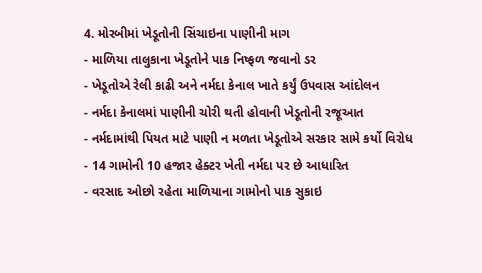4. મોરબીમાં ખેડૂતોની સિંચાઇના પાણીની માગ
- માળિયા તાલુકાના ખેડૂતોને પાક નિષ્ફળ જવાનો ડર
- ખેડૂતોએ રેલી કાઢી અને નર્મદા કેનાલ ખાતે કર્યું ઉપવાસ આંદોલન
- નર્મદા કેનાલમાં પાણીની ચોરી થતી હોવાની ખેડૂતોની રજૂઆત
- નર્મદામાંથી પિયત માટે પાણી ન મળતા ખેડૂતોએ સરકાર સામે કર્યો વિરોધ
- 14 ગામોની 10 હજાર હેક્ટર ખેતી નર્મદા પર છે આધારિત
- વરસાદ ઓછો રહેતા માળિયાના ગામોનો પાક સુકાઇ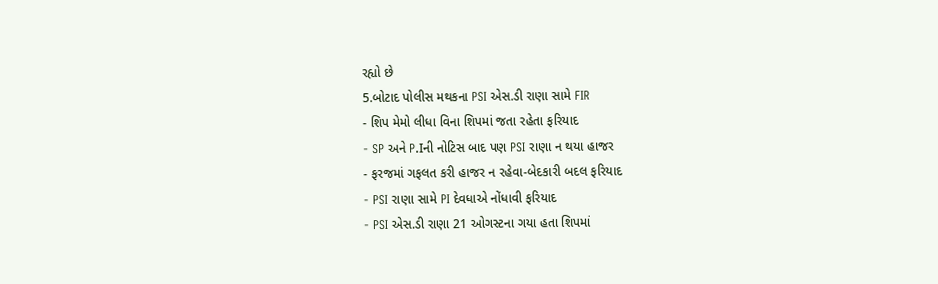રહ્યો છે
5.બોટાદ પોલીસ મથકના PSI એસ.ડી રાણા સામે FIR
- શિપ મેમો લીધા વિના શિપમાં જતા રહેતા ફરિયાદ
- SP અને P.Iની નોટિસ બાદ પણ PSI રાણા ન થયા હાજર
- ફરજમાં ગફલત કરી હાજર ન રહેવા-બેદકારી બદલ ફરિયાદ
- PSI રાણા સામે PI દેવધાએ નોંધાવી ફરિયાદ
- PSI એસ.ડી રાણા 21 ઓગસ્ટના ગયા હતા શિપમાં